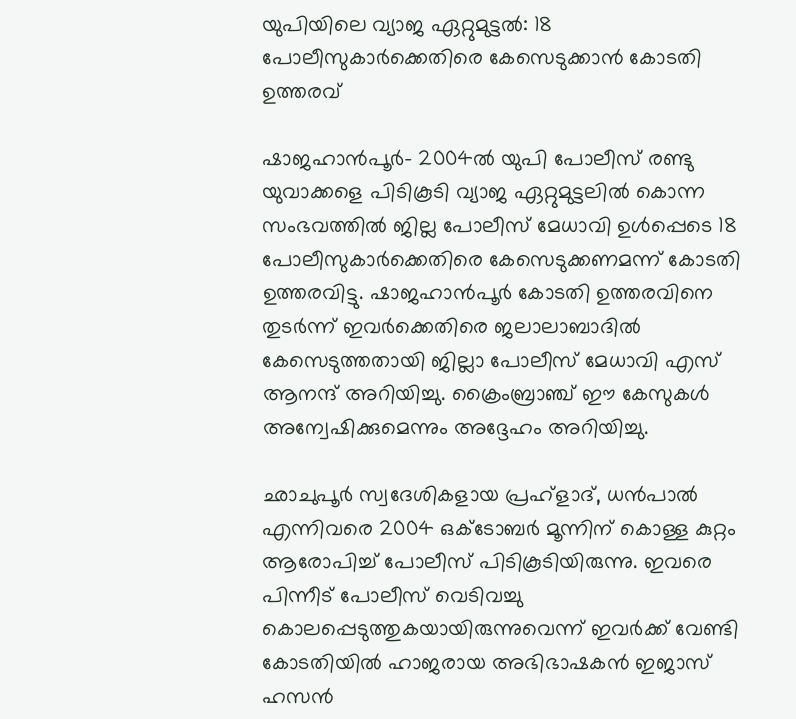യുപിയിലെ വ്യാജ ഏറ്റുമുട്ടല്‍: 18 പോലീസുകാര്‍ക്കെതിരെ കേസെടുക്കാന്‍ കോടതി ഉത്തരവ്

ഷാജഹാന്‍പൂര്‍- 2004ല്‍ യുപി പോലീസ് രണ്ടു യുവാക്കളെ പിടികൂടി വ്യാജ ഏറ്റുമുട്ടലില്‍ കൊന്ന സംഭവത്തില്‍ ജില്ല പോലീസ് മേധാവി ഉള്‍പ്പെടെ 18 പോലീസുകാര്‍ക്കെതിരെ കേസെടുക്കണമന്ന് കോടതി ഉത്തരവിട്ടു. ഷാജഹാന്‍പൂര്‍ കോടതി ഉത്തരവിനെ തുടര്‍ന്ന് ഇവര്‍ക്കെതിരെ ജലാലാബാദില്‍ കേസെടുത്തതായി ജില്ലാ പോലീസ് മേധാവി എസ് ആനന്ദ് അറിയിച്ചു. ക്രൈംബ്രാഞ്ച് ഈ കേസുകള്‍ അന്വേഷിക്കുമെന്നും അദ്ദേഹം അറിയിച്ചു.

ഛാചുപൂര്‍ സ്വദേശികളായ പ്രഹ്‌ളാദ്, ധന്‍പാല്‍ എന്നിവരെ 2004 ഒക്ടോബര്‍ മൂന്നിന് കൊള്ള കുറ്റം ആരോപിച്ച് പോലീസ് പിടികൂടിയിരുന്നു. ഇവരെ പിന്നീട് പോലീസ് വെടിവച്ചു കൊലപ്പെടുത്തുകയായിരുന്നുവെന്ന് ഇവര്‍ക്ക് വേണ്ടി കോടതിയില്‍ ഹാജരായ അഭിഭാഷകന്‍ ഇജാസ് ഹസന്‍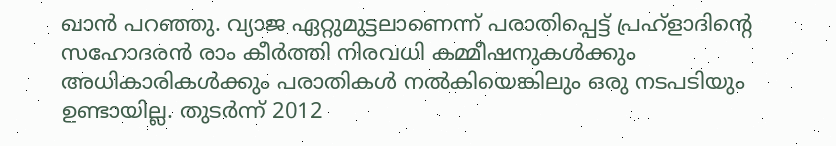ഖാന്‍ പറഞ്ഞു. വ്യാജ ഏറ്റുമുട്ടലാണെന്ന് പരാതിപ്പെട്ട് പ്രഹ്‌ളാദിന്റെ സഹോദരന്‍ രാം കീര്‍ത്തി നിരവധി കമ്മീഷനുകള്‍ക്കും അധികാരികള്‍ക്കും പരാതികള്‍ നല്‍കിയെങ്കിലും ഒരു നടപടിയും ഉണ്ടായില്ല. തുടര്‍ന്ന് 2012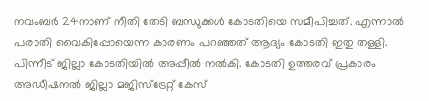നവംബര്‍ 24നാണ് നീതി തേടി ബന്ധുക്കള്‍ കോടതിയെ സമീപിച്ചത്. എന്നാല്‍ പരാതി വൈകിപ്പോയെന്ന കാരണം പറഞ്ഞത് ആദ്യം കോടതി ഇതു തള്ളി. പിന്നീട് ജില്ലാ കോടതിയില്‍ അപ്പീല്‍ നല്‍കി. കോടതി ഉത്തരവ് പ്രകാരം അഡീഷനല്‍ ജില്ലാ മജിസ്‌ട്രേറ്റ് കേസ്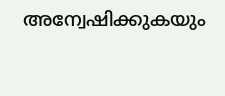അന്വേഷിക്കുകയും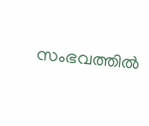സംഭവത്തില്‍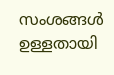സംശങ്ങള്‍ ഉള്ളതായി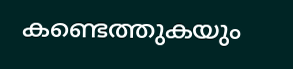കണ്ടെത്തുകയും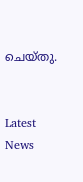ചെയ്തു.


Latest News